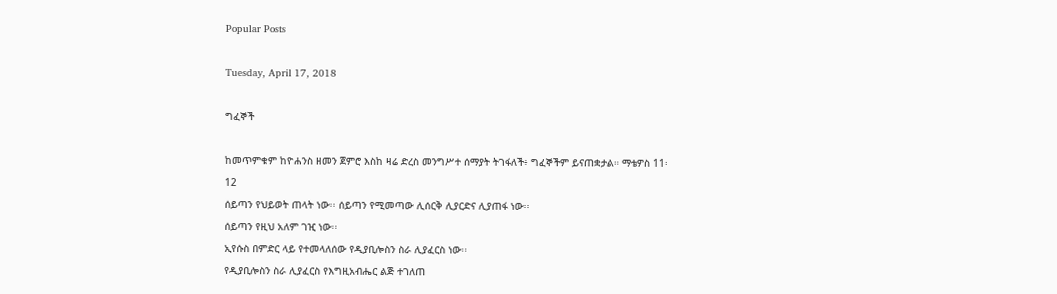Popular Posts

Tuesday, April 17, 2018

ግፈኞች

ከመጥምቁም ከዮሐንስ ዘመን ጀምሮ እስከ ዛሬ ድረስ መንግሥተ ሰማያት ትገፋለች፥ ግፈኞችም ይናጠቋታል። ማቴዎስ 11፡12
ሰይጣን የህይወት ጠላት ነው፡፡ ሰይጣን የሚመጣው ሊሰርቅ ሊያርድና ሊያጠፋ ነው፡፡
ሰይጣን የዚህ አለም ገዢ ነው፡፡
ኢየሱስ በምድር ላይ የተመላለሰው የዲያቢሎስን ስራ ሊያፈርስ ነው፡፡
የዲያቢሎስን ስራ ሊያፈርስ የእግዚአብሔር ልጅ ተገለጠ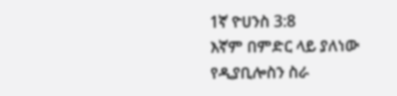1ኛ ዮሀንስ 3:8
እኛም በምድር ላይ ያለነው የዲያቢሎስን ስራ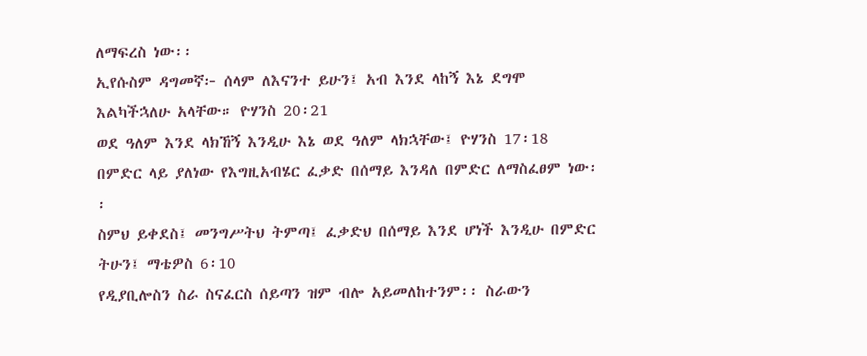ለማፍረስ ነው፡፡
ኢየሱስም ዳግመኛ፦ ሰላም ለእናንተ ይሁን፤ አብ እንደ ላከኝ እኔ ደግሞ እልካችኋለሁ አላቸው። ዮሃንስ 20፡21
ወደ ዓለም እንደ ላክኸኝ እንዲሁ እኔ ወደ ዓለም ላክኋቸው፤ ዮሃንስ 17፡18
በምድር ላይ ያለነው የእግዚአብሄር ፈቃድ በሰማይ እንዳለ በምድር ለማስፈፀም ነው፡፡
ስምህ ይቀደስ፤ መንግሥትህ ትምጣ፤ ፈቃድህ በሰማይ እንደ ሆነች እንዲሁ በምድር ትሁን፤ ማቴዎስ 6፡10
የዲያቢሎስን ስራ ስናፈርስ ሰይጣን ዝም ብሎ አይመለከተንም፡፡ ስራውን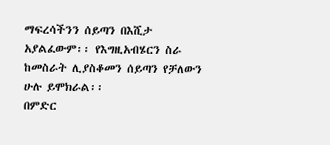ማፍረሳችንን ሰይጣን በእሺታ አያልፈውም፡፡ የእግዚአብሄርን ስራ ከመስራት ሊያስቆመን ሰይጣን የቻለውን ሁሉ ይሞክራል፡፡
በምድር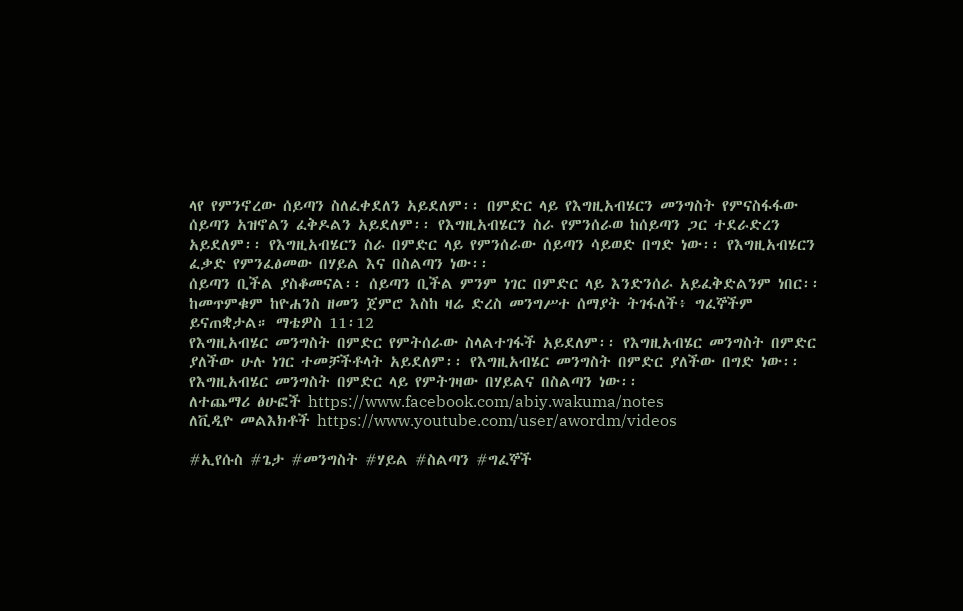ላየ የምንኖረው ሰይጣን ስለፈቀደለን አይደለም፡፡ በምድር ላይ የእግዚአብሄርን መንግስት የምናስፋፋው ሰይጣን አዝኖልን ፈቅዶልን አይደለም፡፡ የእግዚአብሄርን ስራ የምንሰራወ ከሰይጣን ጋር ተደራድረን አይደለም፡፡ የእግዚአብሄርን ስራ በምድር ላይ የምንሰራው ሰይጣን ሳይወድ በግድ ነው፡፡ የእግዚአብሄርን ፈቃድ የምንፈፅመው በሃይል እና በስልጣን ነው፡፡
ሰይጣን ቢችል ያስቆመናል፡፡ ሰይጣን ቢችል ምንም ነገር በምድር ላይ እንድንሰራ አይፈቅድልንም ነበር፡፡
ከመጥምቁም ከዮሐንስ ዘመን ጀምሮ እስከ ዛሬ ድረስ መንግሥተ ሰማያት ትገፋለች፥ ግፈኞችም ይናጠቋታል። ማቴዎስ 11፡12
የእግዚአብሄር መንግስት በምድር የምትሰራው ስላልተገፋች አይደለም፡፡ የእግዚአብሄር መንግስት በምድር ያለችው ሁሉ ነገር ተመቻችቶላት አይደለም፡፡ የእግዚአብሄር መንግስት በምድር ያለችው በግድ ነው፡፡ የእግዚአብሄር መንግስት በምድር ላይ የምትገዛው በሃይልና በስልጣን ነው፡፡
ለተጨማሪ ፅሁፎች https://www.facebook.com/abiy.wakuma/notes
ለቪዲዮ መልእክቶች https://www.youtube.com/user/awordm/videos

#ኢየሱስ #ጌታ #መንግስት #ሃይል #ስልጣን #ግፈኞች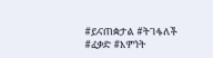#ይናጠቋታል #ትገፋለች #ፈቃድ #እምነት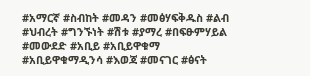#አማርኛ #ስብከት #መዳን #መፅሃፍቅዱስ #ልብ #ህብረት #ግንኙነት #ሽቱ #ያማረ #በፍፁምሃይል #መውደድ #አቢይ #አቢይዋቁማ #አቢይዋቁማዲንሳ #እወጃ #መናገር #ፅናት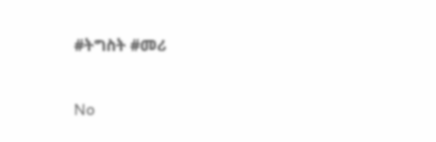#ትግስት #መሪ

No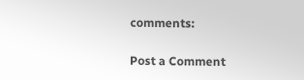comments:

Post a Comment